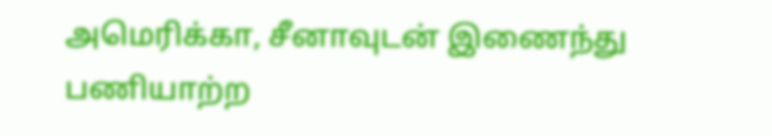அமெரிக்கா, சீனாவுடன் இணைந்து பணியாற்ற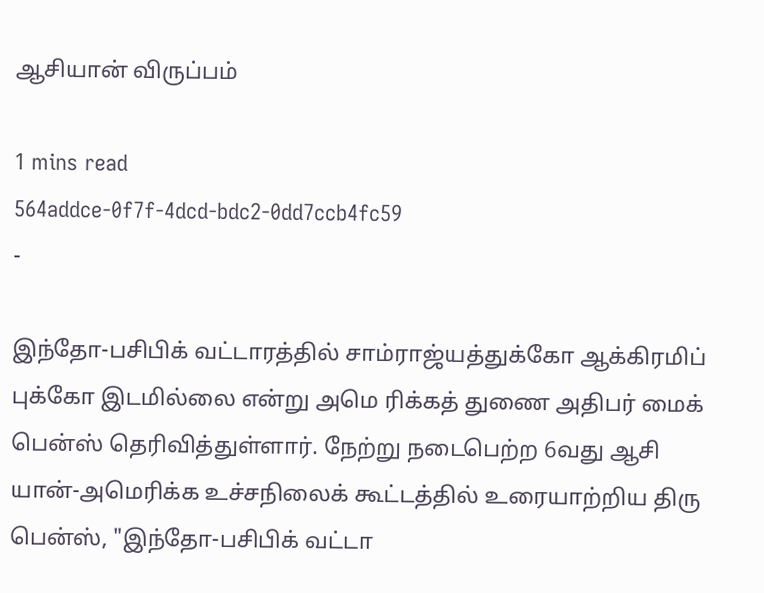ஆசியான் விருப்பம்

1 mins read
564addce-0f7f-4dcd-bdc2-0dd7ccb4fc59
-

இந்தோ-பசிபிக் வட்டாரத்தில் சாம்ராஜ்யத்துக்கோ ஆக்கிரமிப் புக்கோ இடமில்லை என்று அமெ ரிக்கத் துணை அதிபர் மைக் பென்ஸ் தெரிவித்துள்ளார். நேற்று நடைபெற்ற 6வது ஆசி யான்-அமெரிக்க உச்சநிலைக் கூட்டத்தில் உரையாற்றிய திரு பென்ஸ், "இந்தோ-பசிபிக் வட்டா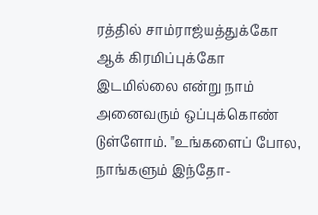ரத்தில் சாம்ராஜ்யத்துக்கோ ஆக் கிரமிப்புக்கோ இடமில்லை என்று நாம் அனைவரும் ஒப்புக்கொண் டுள்ளோம். "உங்களைப் போல, நாங்களும் இந்தோ-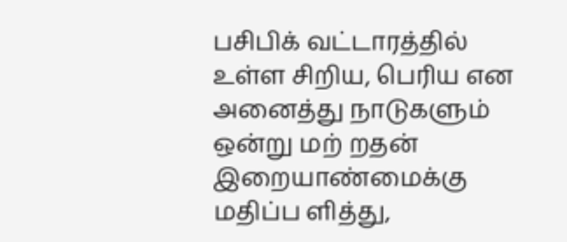பசிபிக் வட்டாரத்தில் உள்ள சிறிய, பெரிய என அனைத்து நாடுகளும் ஒன்று மற் றதன் இறையாண்மைக்கு மதிப்ப ளித்து,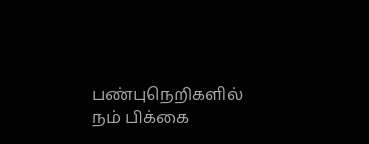பண்புநெறிகளில் நம் பிக்கை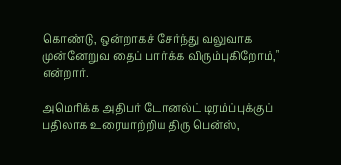கொண்டு, ஒன்றாகச் சேர்ந்து வலுவாக முன்னேறுவ தைப் பார்க்க விரும்புகிறோம்," என்றார்.

அமெரிக்க அதிபர் டோனல்ட் டிரம்ப்புக்குப் பதிலாக உரையாற்றிய திரு பென்ஸ்,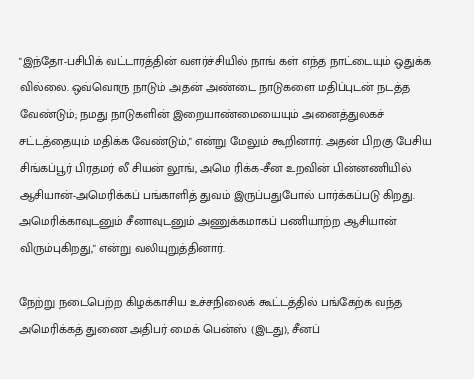"இந்தோ-பசிபிக் வட்டாரத்தின் வளர்ச்சியில் நாங் கள் எந்த நாட்டையும் ஒதுக்க வில்லை. ஒவ்வொரு நாடும் அதன் அண்டை நாடுகளை மதிப்புடன் நடத்த வேண்டும்; நமது நாடுகளின் இறையாண்மையையும் அனைத்துலகச் சட்டத்தையும் மதிக்க வேண்டும்," என்று மேலும் கூறினார். அதன் பிறகு பேசிய சிங்கப்பூர் பிரதமர் லீ சியன் லூங், அமெ ரிக்க-சீன உறவின் பின்னணியில் ஆசியான்-அமெரிக்கப் பங்காளித் துவம் இருப்பதுபோல் பார்க்கப்படு கிறது. அமெரிக்காவுடனும் சீனாவுடனும் அணுக்கமாகப் பணியாற்ற ஆசியான் விரும்புகிறது," என்று வலியுறுத்தினார்.

நேற்று நடைபெற்ற கிழக்காசிய உச்சநிலைக் கூட்டத்தில் பங்கேற்க வந்த அமெரிக்கத் துணை அதிபர் மைக் பென்ஸ் (இடது), சீனப்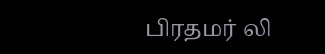பிரதமர் லி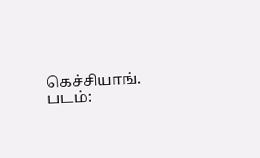கெச்சியாங். படம்: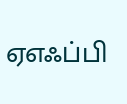ஏஎஃப்பி